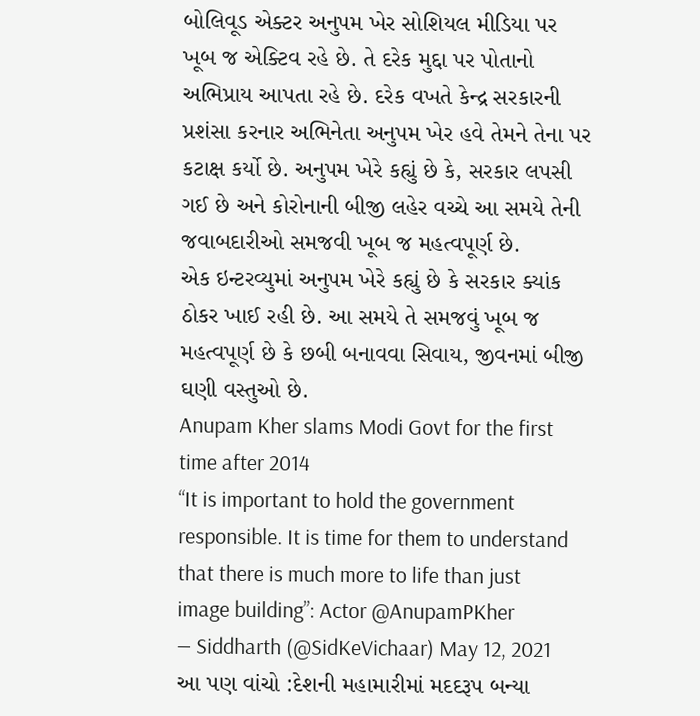બોલિવૂડ એક્ટર અનુપમ ખેર સોશિયલ મીડિયા પર ખૂબ જ એક્ટિવ રહે છે. તે દરેક મુદ્દા પર પોતાનો અભિપ્રાય આપતા રહે છે. દરેક વખતે કેન્દ્ર સરકારની પ્રશંસા કરનાર અભિનેતા અનુપમ ખેર હવે તેમને તેના પર કટાક્ષ કર્યો છે. અનુપમ ખેરે કહ્યું છે કે, સરકાર લપસી ગઈ છે અને કોરોનાની બીજી લહેર વચ્ચે આ સમયે તેની જવાબદારીઓ સમજવી ખૂબ જ મહત્વપૂર્ણ છે.
એક ઇન્ટરવ્યુમાં અનુપમ ખેરે કહ્યું છે કે સરકાર ક્યાંક ઠોકર ખાઈ રહી છે. આ સમયે તે સમજવું ખૂબ જ મહત્વપૂર્ણ છે કે છબી બનાવવા સિવાય, જીવનમાં બીજી ઘણી વસ્તુઓ છે.
Anupam Kher slams Modi Govt for the first time after 2014
“It is important to hold the government responsible. It is time for them to understand that there is much more to life than just image building”: Actor @AnupamPKher
— Siddharth (@SidKeVichaar) May 12, 2021
આ પણ વાંચો :દેશની મહામારીમાં મદદરૂપ બન્યા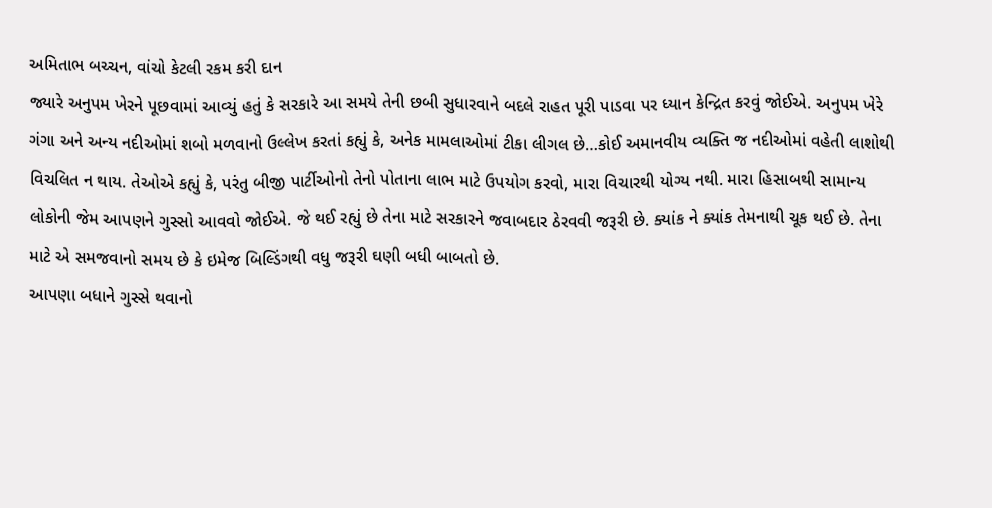અમિતાભ બચ્ચન, વાંચો કેટલી રકમ કરી દાન
જ્યારે અનુપમ ખેરને પૂછવામાં આવ્યું હતું કે સરકારે આ સમયે તેની છબી સુધારવાને બદલે રાહત પૂરી પાડવા પર ધ્યાન કેન્દ્રિત કરવું જોઈએ. અનુપમ ખેરે ગંગા અને અન્ય નદીઓમાં શબો મળવાનો ઉલ્લેખ કરતાં કહ્યું કે, અનેક મામલાઓમાં ટીકા લીગલ છે…કોઈ અમાનવીય વ્યક્તિ જ નદીઓમાં વહેતી લાશોથી વિચલિત ન થાય. તેઓએ કહ્યું કે, પરંતુ બીજી પાર્ટીઓનો તેનો પોતાના લાભ માટે ઉપયોગ કરવો, મારા વિચારથી યોગ્ય નથી. મારા હિસાબથી સામાન્ય લોકોની જેમ આપણને ગુસ્સો આવવો જોઈએ. જે થઈ રહ્યું છે તેના માટે સરકારને જવાબદાર ઠેરવવી જરૂરી છે. ક્યાંક ને ક્યાંક તેમનાથી ચૂક થઈ છે. તેના માટે એ સમજવાનો સમય છે કે ઇમેજ બિલ્ડિંગથી વધુ જરૂરી ઘણી બધી બાબતો છે.
આપણા બધાને ગુસ્સે થવાનો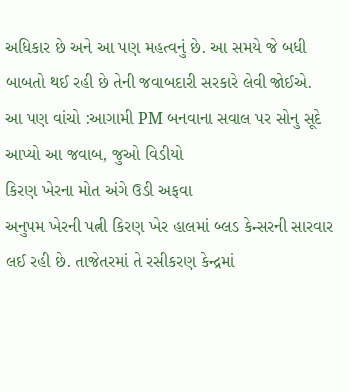અધિકાર છે અને આ પણ મહત્વનું છે. આ સમયે જે બધી બાબતો થઈ રહી છે તેની જવાબદારી સરકારે લેવી જોઈએ.
આ પણ વાંચો :આગામી PM બનવાના સવાલ પર સોનુ સૂદે આપ્યો આ જવાબ, જુઓ વિડીયો
કિરણ ખેરના મોત અંગે ઉડી અફવા
અનુપમ ખેરની પત્ની કિરણ ખેર હાલમાં બ્લડ કેન્સરની સારવાર લઈ રહી છે. તાજેતરમાં તે રસીકરણ કેન્દ્રમાં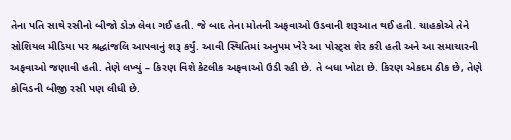તેના પતિ સાથે રસીનો બીજો ડોઝ લેવા ગઈ હતી. જે બાદ તેના મોતની અફવાઓ ઉડવાની શરૂઆત થઈ હતી. ચાહકોએ તેને સોશિયલ મીડિયા પર શ્રદ્ધાંજલિ આપવાનું શરૂ કર્યું. આવી સ્થિતિમાં અનુપમ ખેરે આ પોસ્ટ્સ શેર કરી હતી અને આ સમાચારની અફવાઓ જણાવી હતી. તેણે લખ્યું – કિરણ વિશે કેટલીક અફવાઓ ઉડી રહી છે. તે બધા ખોટા છે. કિરણ એકદમ ઠીક છે, તેણે કોવિડની બીજી રસી પણ લીધી છે.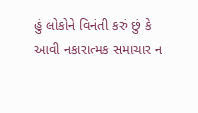હું લોકોને વિનંતી કરું છું કે આવી નકારાત્મક સમાચાર ન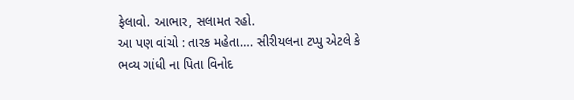ફેલાવો. આભાર, સલામત રહો.
આ પણ વાંચો : તારક મહેતા…. સીરીયલના ટપ્પુ એટલે કે ભવ્ય ગાંધી ના પિતા વિનોદ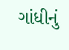ગાંધીનું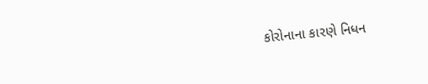કોરોનાના કારણે નિધન